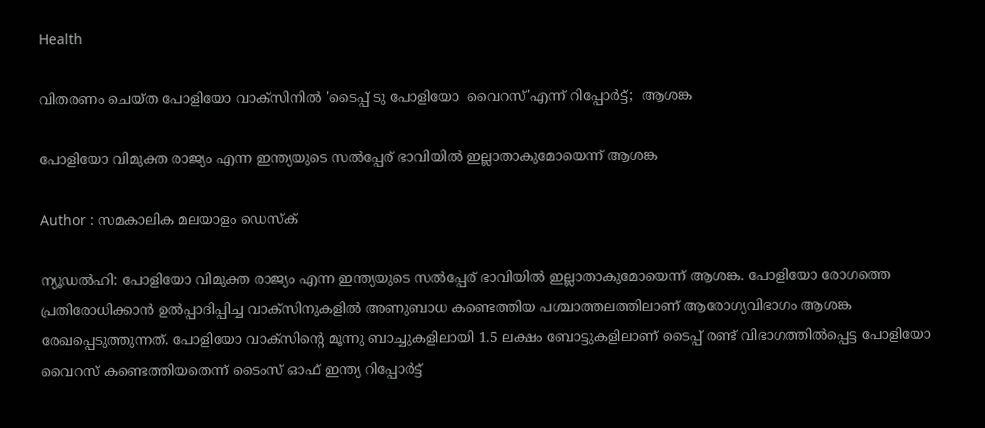Health

വിതരണം ചെയ്ത പോളിയോ വാക്‌സിനില്‍ 'ടൈപ്പ് ടു പോളിയോ  വൈറസ്'എന്ന് റിപ്പോര്‍ട്ട്;  ആശങ്ക

പോളിയോ വിമുക്ത രാജ്യം എന്ന ഇന്ത്യയുടെ സല്‍പ്പേര് ഭാവിയില്‍ ഇല്ലാതാകുമോയെന്ന് ആശങ്ക

Author : സമകാലിക മലയാളം ഡെസ്ക്

ന്യൂഡല്‍ഹി: പോളിയോ വിമുക്ത രാജ്യം എന്ന ഇന്ത്യയുടെ സല്‍പ്പേര് ഭാവിയില്‍ ഇല്ലാതാകുമോയെന്ന് ആശങ്ക. പോളിയോ രോഗത്തെ പ്രതിരോധിക്കാന്‍ ഉല്‍പ്പാദിപ്പിച്ച വാക്‌സിനുകളില്‍ അണുബാധ കണ്ടെത്തിയ പശ്ചാത്തലത്തിലാണ് ആരോഗ്യവിഭാഗം ആശങ്ക രേഖപ്പെടുത്തുന്നത്. പോളിയോ വാക്‌സിന്റെ മൂന്നു ബാച്ചുകളിലായി 1.5 ലക്ഷം ബോട്ടുകളിലാണ് ടൈപ്പ് രണ്ട് വിഭാഗത്തില്‍പ്പെട്ട പോളിയോ വൈറസ് കണ്ടെത്തിയതെന്ന് ടൈംസ് ഓഫ് ഇന്ത്യ റിപ്പോര്‍ട്ട്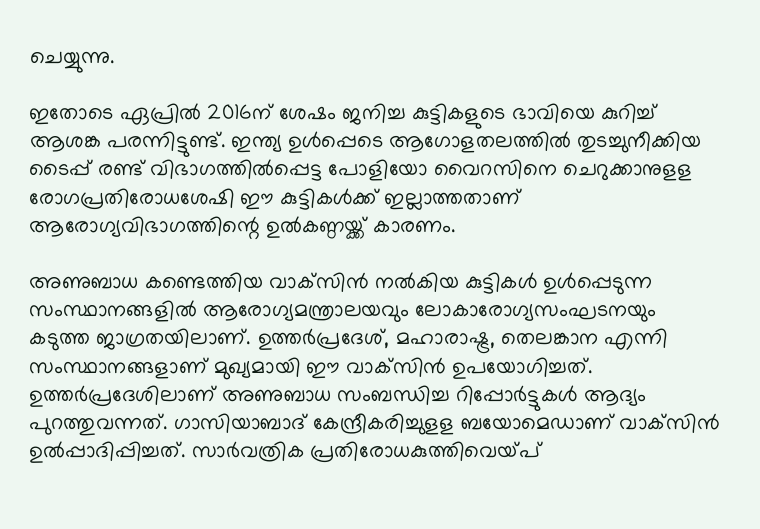ചെയ്യുന്നു.

ഇതോടെ ഏപ്രില്‍ 2016ന് ശേഷം ജനിച്ച കുട്ടികളുടെ ഭാവിയെ കുറിച്ച് ആശങ്ക പരന്നിട്ടുണ്ട്. ഇന്ത്യ ഉള്‍പ്പെടെ ആഗോളതലത്തില്‍ തുടച്ചുനീക്കിയ ടൈപ്പ് രണ്ട് വിഭാഗത്തില്‍പ്പെട്ട പോളിയോ വൈറസിനെ ചെറുക്കാനുളള രോഗപ്രതിരോധശേഷി ഈ കുട്ടികള്‍ക്ക് ഇല്ലാത്തതാണ് ആരോഗ്യവിഭാഗത്തിന്റെ ഉല്‍കണ്ഠയ്ക്ക് കാരണം.

അണുബാധ കണ്ടെത്തിയ വാക്‌സിന്‍ നല്‍കിയ കുട്ടികള്‍ ഉള്‍പ്പെടുന്ന സംസ്ഥാനങ്ങളില്‍ ആരോഗ്യമന്ത്രാലയവും ലോകാരോഗ്യസംഘടനയും കടുത്ത ജാഗ്രതയിലാണ്. ഉത്തര്‍പ്രദേശ്, മഹാരാഷ്ട്ര, തെലങ്കാന എന്നി സംസ്ഥാനങ്ങളാണ് മുഖ്യമായി ഈ വാക്‌സിന്‍ ഉപയോഗിച്ചത്. ഉത്തര്‍പ്രദേശിലാണ് അണുബാധ സംബന്ധിച്ച റിപ്പോര്‍ട്ടുകള്‍ ആദ്യം പുറത്തുവന്നത്. ഗാസിയാബാദ് കേന്ദ്രീകരിച്ചുളള ബയോമെഡാണ് വാക്‌സിന്‍ ഉല്‍പ്പാദിപ്പിച്ചത്. സാര്‍വത്രിക പ്രതിരോധകുത്തിവെയ്പ്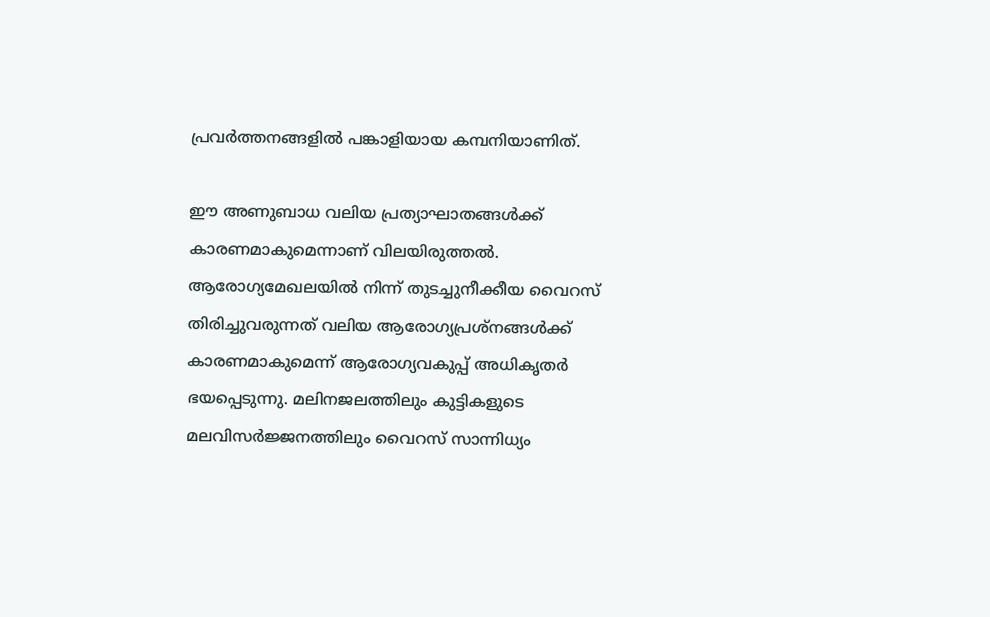പ്രവര്‍ത്തനങ്ങളില്‍ പങ്കാളിയായ കമ്പനിയാണിത്.

ഈ അണുബാധ വലിയ പ്രത്യാഘാതങ്ങള്‍ക്ക് കാരണമാകുമെന്നാണ് വിലയിരുത്തല്‍. ആരോഗ്യമേഖലയില്‍ നിന്ന് തുടച്ചുനീക്കീയ വൈറസ് തിരിച്ചുവരുന്നത് വലിയ ആരോഗ്യപ്രശ്‌നങ്ങള്‍ക്ക് കാരണമാകുമെന്ന് ആരോഗ്യവകുപ്പ് അധികൃതര്‍ ഭയപ്പെടുന്നു. മലിനജലത്തിലും കുട്ടികളുടെ മലവിസര്‍ജ്ജനത്തിലും വൈറസ് സാന്നിധ്യം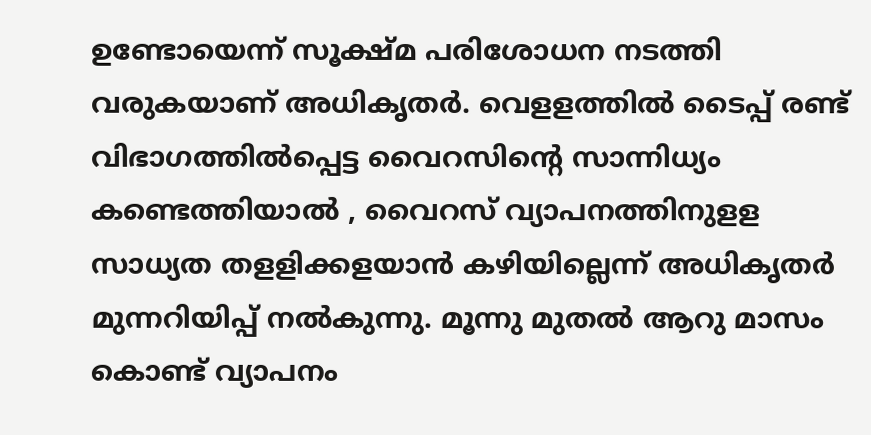ഉണ്ടോയെന്ന് സൂക്ഷ്മ പരിശോധന നടത്തി വരുകയാണ് അധികൃതര്‍. വെളളത്തില്‍ ടൈപ്പ് രണ്ട് വിഭാഗത്തില്‍പ്പെട്ട വൈറസിന്റെ സാന്നിധ്യം കണ്ടെത്തിയാല്‍ , വൈറസ് വ്യാപനത്തിനുളള സാധ്യത തളളിക്കളയാന്‍ കഴിയില്ലെന്ന് അധികൃതര്‍ മുന്നറിയിപ്പ് നല്‍കുന്നു. മൂന്നു മുതല്‍ ആറു മാസം കൊണ്ട് വ്യാപനം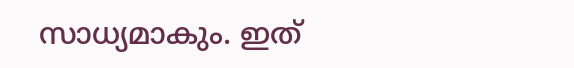സാധ്യമാകും. ഇത്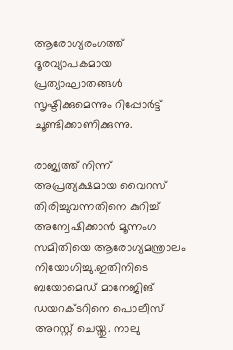ആരോഗ്യരംഗത്ത് ദൂരവ്യാപകമായ പ്രത്യാഘാതങ്ങള്‍ സൃഷ്ടിക്കുമെന്നും റിപ്പോര്‍ട്ട് ചൂണ്ടിക്കാണിക്കുന്നു.

രാജ്യത്ത് നിന്ന് അപ്രത്യക്ഷമായ വൈറസ് തിരിച്ചുവന്നതിനെ കുറിച്ച് അന്വേഷിക്കാന്‍ മൂന്നംഗ സമിതിയെ ആരോഗ്യമന്ത്രാലം നിയോഗിച്ചു.ഇതിനിടെ ബയോമെഡ് മാനേജിങ് ഡയറക്ടറിനെ പൊലീസ് അറസ്റ്റ് ചെയ്തു. നാലു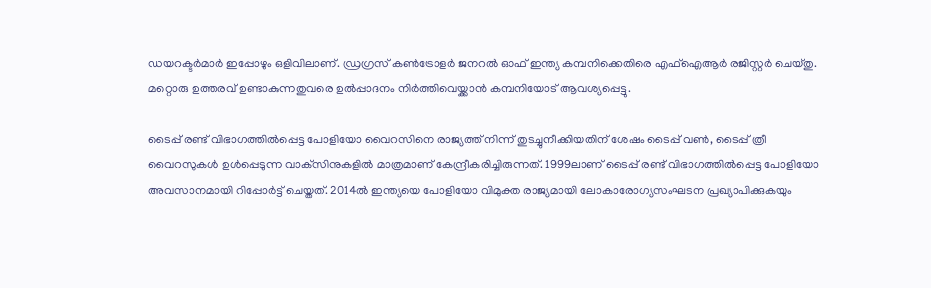ഡയറക്ടര്‍മാര്‍ ഇപ്പോഴും ഒളിവിലാണ്. ഡ്രഗ്രസ് കണ്‍ട്രോളര്‍ ജനറല്‍ ഓഫ് ഇന്ത്യ കമ്പനിക്കെതിരെ എഫ്‌ഐആര്‍ രജിസ്റ്റര്‍ ചെയ്തു. മറ്റൊരു ഉത്തരവ് ഉണ്ടാകുന്നതുവരെ ഉല്‍പ്പാദനം നിര്‍ത്തിവെയ്ക്കാന്‍ കമ്പനിയോട് ആവശ്യപ്പെട്ടു.

ടൈപ്പ് രണ്ട് വിഭാഗത്തില്‍പ്പെട്ട പോളിയോ വൈറസിനെ രാജ്യത്ത് നിന്ന് തുടച്ചുനീക്കിയതിന് ശേഷം ടൈപ്പ് വണ്‍, ടൈപ്പ് ത്രീ വൈറസുകള്‍ ഉള്‍പ്പെടുന്ന വാക്‌സിനുകളില്‍ മാത്രമാണ് കേന്ദ്രീകരിച്ചിരുന്നത്. 1999ലാണ് ടൈപ്പ് രണ്ട് വിഭാഗത്തില്‍പ്പെട്ട പോളിയോ അവസാനമായി റിപ്പോര്‍ട്ട് ചെയ്തത്. 2014ല്‍ ഇന്ത്യയെ പോളിയോ വിമുക്ത രാജ്യമായി ലോകാരോഗ്യസംഘടന പ്രഖ്യാപിക്കുകയും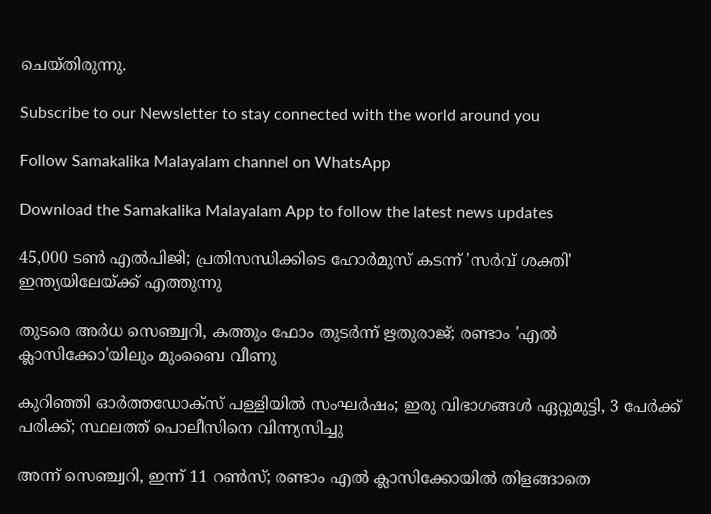ചെയ്തിരുന്നു.

Subscribe to our Newsletter to stay connected with the world around you

Follow Samakalika Malayalam channel on WhatsApp

Download the Samakalika Malayalam App to follow the latest news updates

45,000 ടൺ എൽപിജി; പ്രതിസന്ധിക്കിടെ ഹോർമുസ് കടന്ന് 'സർവ് ശക്തി' ഇന്ത്യയിലേയ്ക്ക് എത്തുന്നു

തുടരെ അര്‍ധ സെഞ്ച്വറി, കത്തും ഫോം തുടര്‍ന്ന് ഋതുരാജ്; രണ്ടാം 'എല്‍ ക്ലാസിക്കോ'യിലും മുംബൈ വീണു

കുറിഞ്ഞി ഓർത്തഡോക്സ് പള്ളിയിൽ സംഘർഷം; ഇരു വിഭാഗങ്ങൾ ഏറ്റുമുട്ടി, 3 പേർക്ക് പരിക്ക്; സ്ഥലത്ത് പൊലീസിനെ വിന്ന്യസിച്ചു

അന്ന് സെഞ്ച്വറി, ഇന്ന് 11 റണ്‍സ്; രണ്ടാം എല്‍ ക്ലാസിക്കോയില്‍ തിളങ്ങാതെ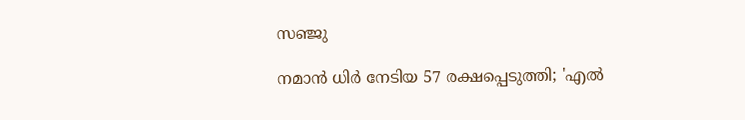സഞ്ജു

നമാന്‍ ധിര്‍ നേടിയ 57 രക്ഷപ്പെടുത്തി; 'എല്‍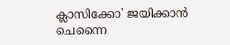ക്ലാസിക്കോ' ജയിക്കാന്‍ ചെന്നൈ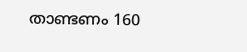താണ്ടണം 160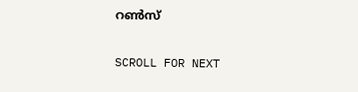റണ്‍സ്

SCROLL FOR NEXT